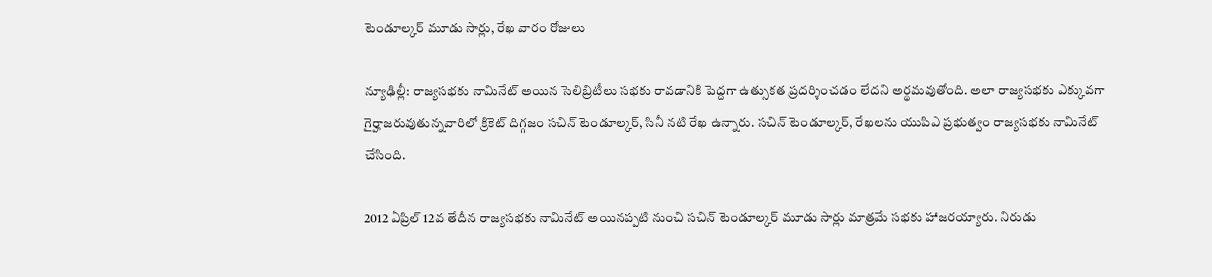టెండూల్కర్ మూడు సార్లు, రేఖ వారం రోజులు

న్యూఢిల్లీ: రాజ్యసభకు నామినేట్ అయిన సెలిబ్రిటీలు సభకు రావడానికి పెద్దగా ఉత్సుకత ప్రదర్శించడం లేదని అర్థమవుతోంది. అలా రాజ్యసభకు ఎక్కువగా గైర్హాజరువుతున్నవారిలో క్రికెట్ దిగ్గజం సచిన్ టెండూల్కర్, సినీ నటి రేఖ ఉన్నారు. సచిన్ టెండూల్కర్, రేఖలను యుపిఎ ప్రభుత్వం రాజ్యసభకు నామినేట్ చేసింది.

2012 ఏప్రిల్ 12వ తేదీన రాజ్యసభకు నామినేట్ అయినప్పటి నుంచి సచిన్ టెండూల్కర్ మూడు సార్లు మాత్రమే సభకు హాజరయ్యారు. నిరుడు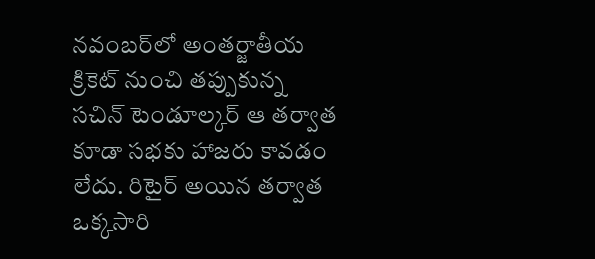నవంబర్‌లో అంతర్జాతీయ క్రికెట్ నుంచి తప్పుకున్న సచిన్ టెండూల్కర్ ఆ తర్వాత కూడా సభకు హాజరు కావడం లేదు. రిటైర్ అయిన తర్వాత ఒక్కసారి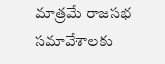మాత్రమే రాజసభ సమావేశాలకు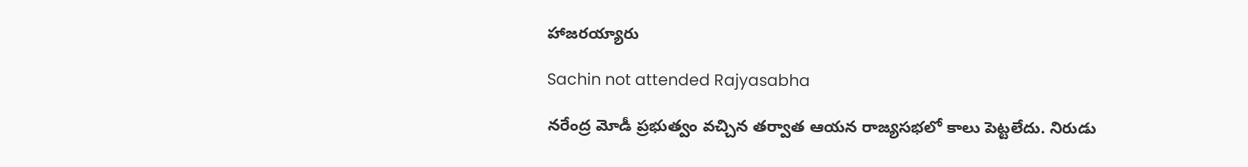హాజరయ్యారు

Sachin not attended Rajyasabha

నరేంద్ర మోడీ ప్రభుత్వం వచ్చిన తర్వాత ఆయన రాజ్యసభలో కాలు పెట్టలేదు. నిరుడు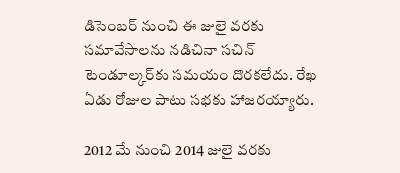డిసెంబర్ నుంచి ఈ జులై వరకు సమావేసాలను నడిచినా సచిన్ టెండూల్కర్‌కు సమయం దొరకలేదు. రేఖ ఏడు రోజుల పాటు సభకు హాజరయ్యారు.

2012 మే నుంచి 2014 జులై వరకు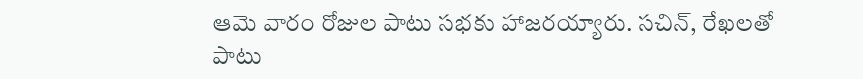ఆమె వారం రోజుల పాటు సభకు హాజరయ్యారు. సచిన్, రేఖలతో పాటు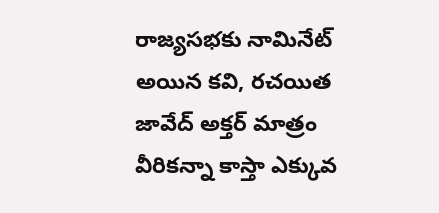రాజ్యసభకు నామినేట్ అయిన కవి, రచయిత జావేద్ అక్తర్ మాత్రం వీరికన్నా కాస్తా ఎక్కువ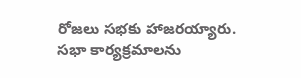రోజలు సభకు హాజరయ్యారు. సభా కార్యక్రమాలను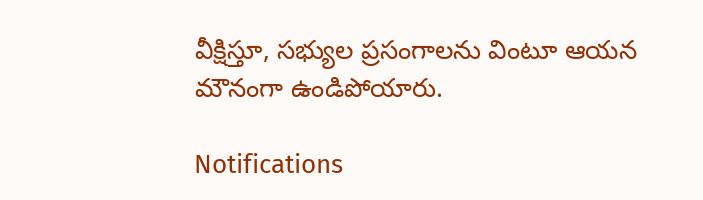వీక్షిస్తూ, సభ్యుల ప్రసంగాలను వింటూ ఆయన మౌనంగా ఉండిపోయారు.

Notifications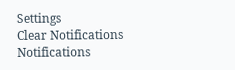Settings
Clear Notifications
Notifications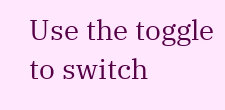Use the toggle to switch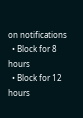on notifications
  • Block for 8 hours
  • Block for 12 hours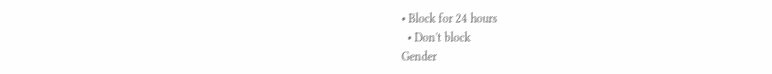• Block for 24 hours
  • Don't block
Gender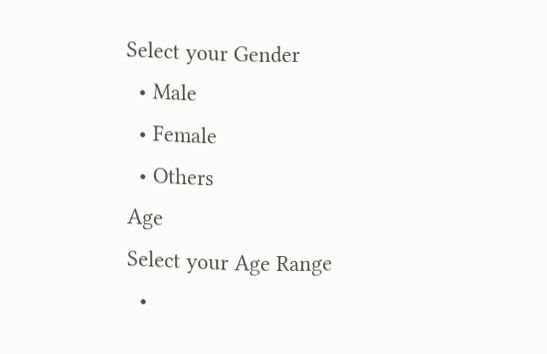Select your Gender
  • Male
  • Female
  • Others
Age
Select your Age Range
  •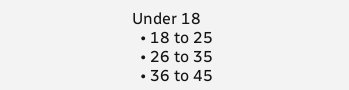Under 18
  • 18 to 25
  • 26 to 35
  • 36 to 45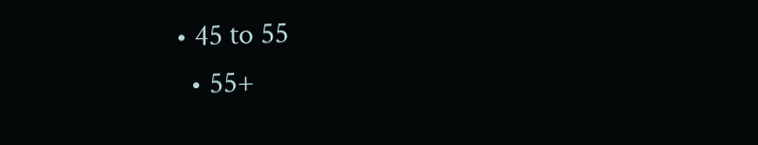• 45 to 55
  • 55+